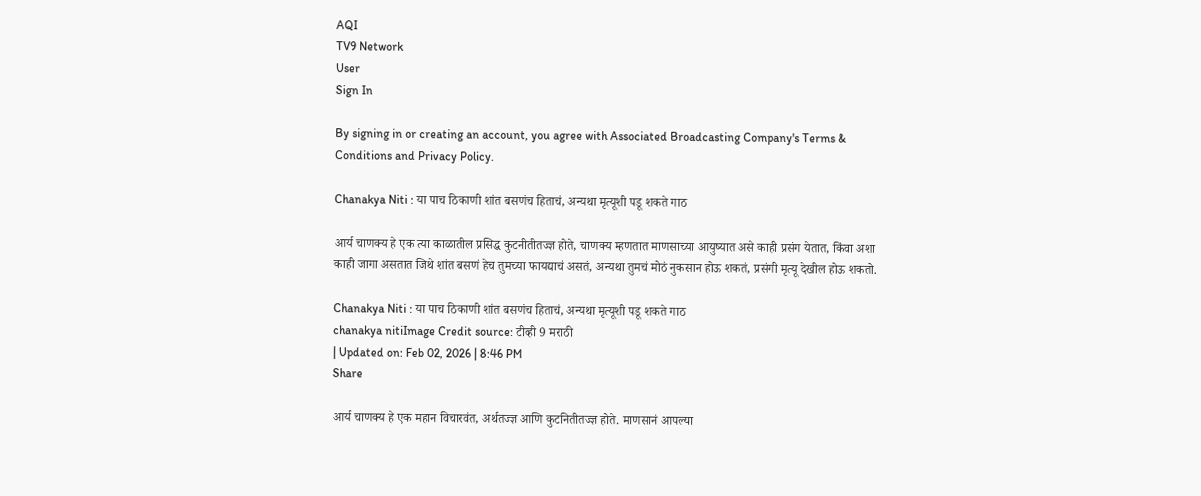AQI
TV9 Network
User
Sign In

By signing in or creating an account, you agree with Associated Broadcasting Company's Terms & Conditions and Privacy Policy.

Chanakya Niti : या पाच ठिकाणी शांत बसणंच हिताचं, अन्यथा मृत्यूशी पडू शकते गाठ

आर्य चाणक्य हे एक त्या काळातील प्रसिद्ध कुटनीतीतज्ज्ञ होते, चाणक्य म्हणतात माणसाच्या आयुष्यात असे काही प्रसंग येतात, किंवा अशा काही जागा असतात जिथे शांत बसणं हेच तुमच्या फायद्याचं असतं, अन्यथा तुमचं मोठं नुकसान होऊ शकतं, प्रसंगी मृत्यू देखील होऊ शकतो.

Chanakya Niti : या पाच ठिकाणी शांत बसणंच हिताचं, अन्यथा मृत्यूशी पडू शकते गाठ
chanakya nitiImage Credit source: टीव्ही 9 मराठी
| Updated on: Feb 02, 2026 | 8:46 PM
Share

आर्य चाणक्य हे एक महान विचारवंत, अर्थतज्ज्ञ आणि कुटनितीतज्ज्ञ होते. माणसानं आपल्या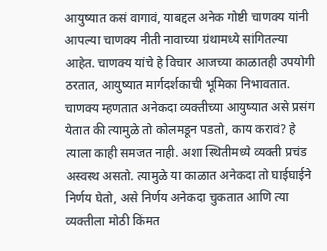आयुष्यात कसं वागावं, याबद्दल अनेक गोष्टी चाणक्य यांनी आपल्या चाणक्य नीती नावाच्या ग्रंथामध्ये सांगितल्या आहेत. चाणक्य यांचे हे विचार आजच्या काळातही उपयोगी ठरतात, आयुष्यात मार्गदर्शकाची भूमिका निभावतात. चाणक्य म्हणतात अनेकदा व्यक्तीच्या आयुष्यात असे प्रसंग येतात की त्यामुळे तो कोलमडून पडतो, काय करावं? हे त्याला काही समजत नाही. अशा स्थितीमध्ये व्यक्ती प्रचंड अस्वस्थ असतो. त्यामुळे या काळात अनेकदा तो घाईघाईने निर्णय घेतो, असे निर्णय अनेकदा चुकतात आणि त्या व्यक्तीला मोठी किंमत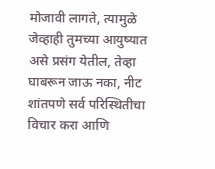मोजावी लागते, त्यामुळे जेव्हाही तुमच्या आयुष्यात असे प्रसंग येतील, तेव्हा घाबरून जाऊ नका, नीट शांतपणे सर्व परिस्थितीचा विचार करा आणि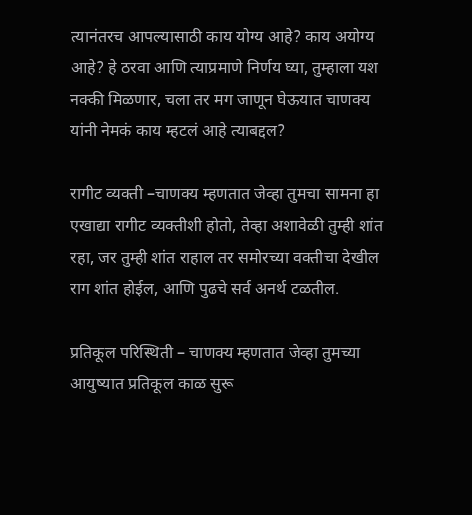त्यानंतरच आपल्यासाठी काय योग्य आहे? काय अयोग्य आहे? हे ठरवा आणि त्याप्रमाणे निर्णय घ्या, तुम्हाला यश नक्की मिळणार, चला तर मग जाणून घेऊयात चाणक्य यांनी नेमकं काय म्हटलं आहे त्याबद्दल?

रागीट व्यक्ती –चाणक्य म्हणतात जेव्हा तुमचा सामना हा एखाद्या रागीट व्यक्तीशी होतो, तेव्हा अशावेळी तुम्ही शांत रहा, जर तुम्ही शांत राहाल तर समोरच्या वक्तीचा देखील राग शांत होईल, आणि पुढचे सर्व अनर्थ टळतील.

प्रतिकूल परिस्थिती – चाणक्य म्हणतात जेव्हा तुमच्या आयुष्यात प्रतिकूल काळ सुरू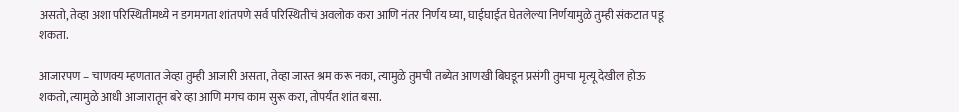असतो, तेव्हा अशा परिस्थितीमध्ये न डगमगता शांतपणे सर्व परिस्थितीचं अवलोक करा आणि नंतर निर्णय घ्या, घाईघाईत घेतलेल्या निर्णयामुळे तुम्ही संकटात पडू शकता.

आजारपण – चाणक्य म्हणतात जेव्हा तुम्ही आजारी असता, तेव्हा जास्त श्रम करू नका, त्यामुळे तुमची तब्येत आणखी बिघडून प्रसंगी तुमचा मृत्यू देखील होऊ शकतो, त्यामुळे आधी आजारातून बरे व्हा आणि मगच काम सुरू करा, तोपर्यंत शांत बसा.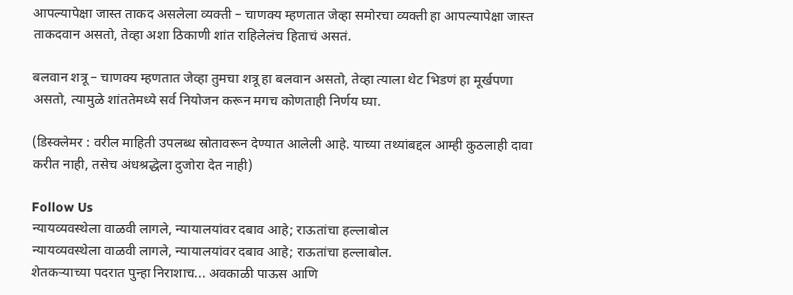आपल्यापेक्षा जास्त ताकद असलेला व्यक्ती – चाणक्य म्हणतात जेव्हा समोरचा व्यक्ती हा आपल्यापेक्षा जास्त ताकदवान असतो, तेव्हा अशा ठिकाणी शांत राहिलेलंच हिताचं असतं.

बलवान शत्रू – चाणक्य म्हणतात जेव्हा तुमचा शत्रू हा बलवान असतो, तेव्हा त्याला थेट भिडणं हा मूर्खपणा असतो, त्यामुळे शांततेमध्ये सर्व नियोजन करून मगच कोणताही निर्णय घ्या.

(डिस्क्लेमर : वरील माहिती उपलब्ध स्रोतावरून देण्यात आलेली आहे. याच्या तथ्यांबद्दल आम्ही कुठलाही दावा करीत नाही, तसेच अंधश्रद्धेला दुजोरा देत नाही)

Follow Us
न्यायव्यवस्थेला वाळवी लागले, न्यायालयांवर दबाव आहे; राऊतांचा हल्लाबोल
न्यायव्यवस्थेला वाळवी लागले, न्यायालयांवर दबाव आहे; राऊतांचा हल्लाबोल.
शेतकऱ्याच्या पदरात पुन्हा निराशाच... अवकाळी पाऊस आणि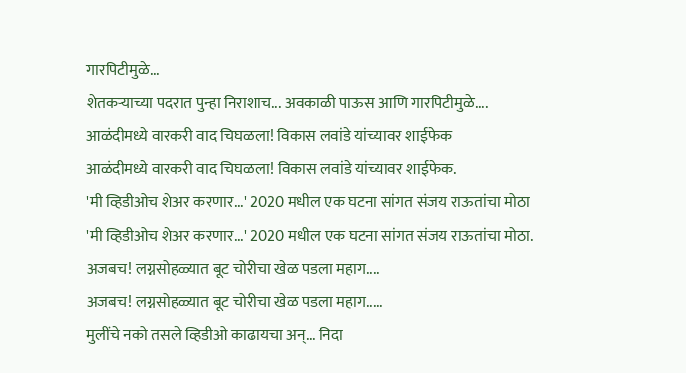गारपिटीमुळे...
शेतकऱ्याच्या पदरात पुन्हा निराशाच... अवकाळी पाऊस आणि गारपिटीमुळे....
आळंदीमध्ये वारकरी वाद चिघळला! विकास लवांडे यांच्यावर शाईफेक
आळंदीमध्ये वारकरी वाद चिघळला! विकास लवांडे यांच्यावर शाईफेक.
'मी व्हिडीओच शेअर करणार...' 2020 मधील एक घटना सांगत संजय राऊतांचा मोठा
'मी व्हिडीओच शेअर करणार...' 2020 मधील एक घटना सांगत संजय राऊतांचा मोठा.
अजबच! लग्नसोहळ्यात बूट चोरीचा खेळ पडला महाग....
अजबच! लग्नसोहळ्यात बूट चोरीचा खेळ पडला महाग.....
मुलींचे नको तसले व्हिडीओ काढायचा अन्... निदा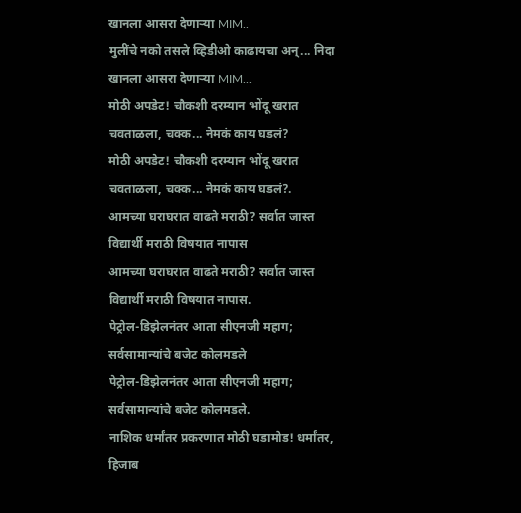खानला आसरा देणाऱ्या MIM..
मुलींचे नको तसले व्हिडीओ काढायचा अन्... निदा खानला आसरा देणाऱ्या MIM...
मोठी अपडेट! चौकशी दरम्यान भोंदू खरात चवताळला, चक्क... नेमकं काय घडलं?
मोठी अपडेट! चौकशी दरम्यान भोंदू खरात चवताळला, चक्क... नेमकं काय घडलं?.
आमच्या घराघरात वाढते मराठी? सर्वात जास्त विद्यार्थी मराठी विषयात नापास
आमच्या घराघरात वाढते मराठी? सर्वात जास्त विद्यार्थी मराठी विषयात नापास.
पेट्रोल-डिझेलनंतर आता सीएनजी महाग; सर्वसामान्यांचे बजेट कोलमडले
पेट्रोल-डिझेलनंतर आता सीएनजी महाग; सर्वसामान्यांचे बजेट कोलमडले.
नाशिक धर्मांतर प्रकरणात मोठी घडामोड! धर्मांतर, हिजाब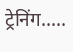ट्रेनिंग.....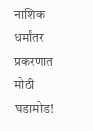नाशिक धर्मांतर प्रकरणात मोठी घडामोड!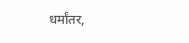धर्मांतर,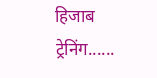हिजाब ट्रेनिंग......